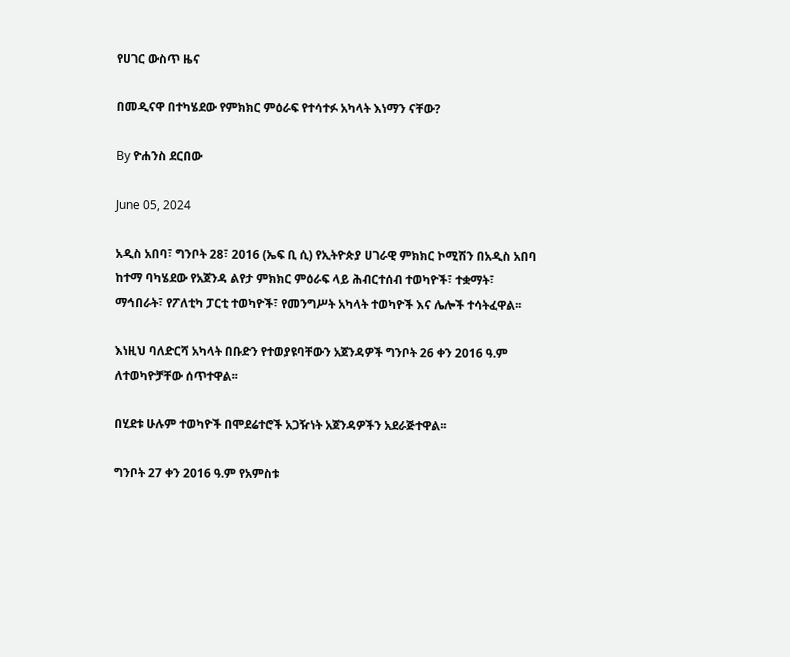የሀገር ውስጥ ዜና

በመዲናዋ በተካሄደው የምክክር ምዕራፍ የተሳተፉ አካላት እነማን ናቸው?

By ዮሐንስ ደርበው

June 05, 2024

አዲስ አበባ፣ ግንቦት 28፣ 2016 (ኤፍ ቢ ሲ) የኢትዮጵያ ሀገራዊ ምክክር ኮሚሽን በአዲስ አበባ ከተማ ባካሄደው የአጀንዳ ልየታ ምክክር ምዕራፍ ላይ ሕብርተሰብ ተወካዮች፣ ተቋማት፣ ማኅበራት፣ የፖለቲካ ፓርቲ ተወካዮች፣ የመንግሥት አካላት ተወካዮች እና ሌሎች ተሳትፈዋል፡፡

እነዚህ ባለድርሻ አካላት በቡድን የተወያዩባቸውን አጀንዳዎች ግንቦት 26 ቀን 2016 ዓ.ም ለተወካዮቻቸው ሰጥተዋል፡፡

በሂደቱ ሁሉም ተወካዮች በሞደሬተሮች አጋዥነት አጀንዳዎችን አደራጅተዋል፡፡

ግንቦት 27 ቀን 2016 ዓ.ም የአምስቱ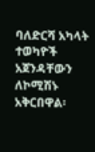ባለድርሻ አካላት ተወካዮች አጀንዳቸውን ለኮሚሽኑ አቅርበዋል፡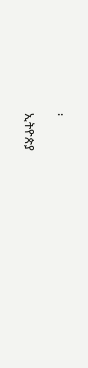፡

ኢትዮጵያ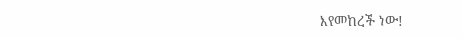እየመከረች ነው!